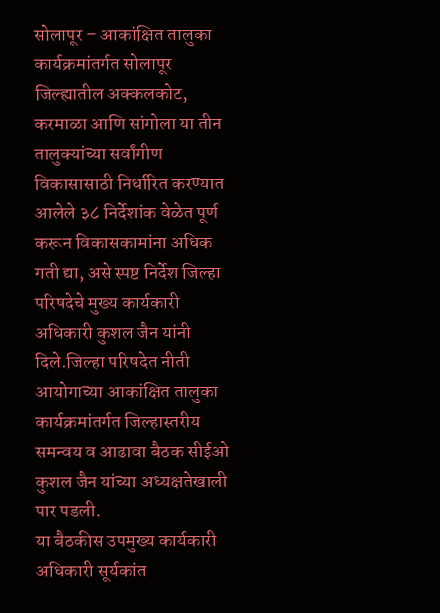सोलापूर – आकांक्षित तालुका कार्यक्रमांतर्गत सोलापूर जिल्ह्यातील अक्कलकोट, करमाळा आणि सांगोला या तीन तालुक्यांच्या सर्वांगीण विकासासाठी निर्धारित करण्यात आलेले ३८ निर्देशांक वेळेत पूर्ण करून विकासकामांना अधिक गती द्या, असे स्पष्ट निर्देश जिल्हा परिषदेचे मुख्य कार्यकारी अधिकारी कुशल जैन यांनी दिले.जिल्हा परिषदेत नीती आयोगाच्या आकांक्षित तालुका कार्यक्रमांतर्गत जिल्हास्तरीय समन्वय व आढावा बैठक सीईओ कुशल जैन यांच्या अध्यक्षतेखाली पार पडली.
या बैठकीस उपमुख्य कार्यकारी अधिकारी सूर्यकांत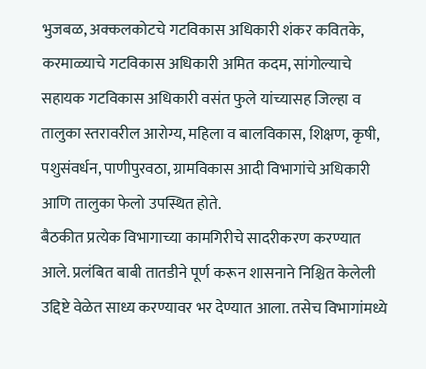भुजबळ, अक्कलकोटचे गटविकास अधिकारी शंकर कवितके, करमाळ्याचे गटविकास अधिकारी अमित कदम, सांगोल्याचे सहायक गटविकास अधिकारी वसंत फुले यांच्यासह जिल्हा व तालुका स्तरावरील आरोग्य, महिला व बालविकास, शिक्षण, कृषी, पशुसंवर्धन, पाणीपुरवठा, ग्रामविकास आदी विभागांचे अधिकारी आणि तालुका फेलो उपस्थित होते.
बैठकीत प्रत्येक विभागाच्या कामगिरीचे सादरीकरण करण्यात आले. प्रलंबित बाबी तातडीने पूर्ण करून शासनाने निश्चित केलेली उद्दिष्टे वेळेत साध्य करण्यावर भर देण्यात आला. तसेच विभागांमध्ये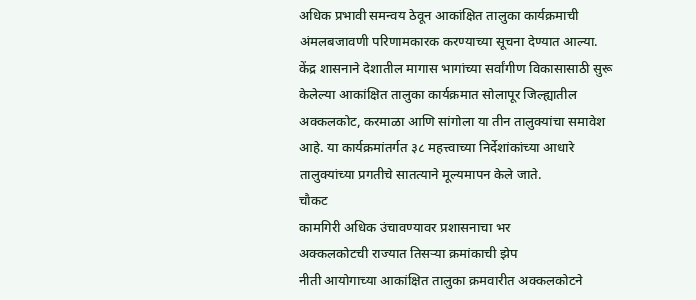अधिक प्रभावी समन्वय ठेवून आकांक्षित तालुका कार्यक्रमाची अंमलबजावणी परिणामकारक करण्याच्या सूचना देण्यात आल्या.
केंद्र शासनाने देशातील मागास भागांच्या सर्वांगीण विकासासाठी सुरू केलेल्या आकांक्षित तालुका कार्यक्रमात सोलापूर जिल्ह्यातील अक्कलकोट, करमाळा आणि सांगोला या तीन तालुक्यांचा समावेश आहे. या कार्यक्रमांतर्गत ३८ महत्त्वाच्या निर्देशांकांच्या आधारे तालुक्यांच्या प्रगतीचे सातत्याने मूल्यमापन केले जाते.
चौकट
कामगिरी अधिक उंचावण्यावर प्रशासनाचा भर
अक्कलकोटची राज्यात तिसऱ्या क्रमांकाची झेप
नीती आयोगाच्या आकांक्षित तालुका क्रमवारीत अक्कलकोटने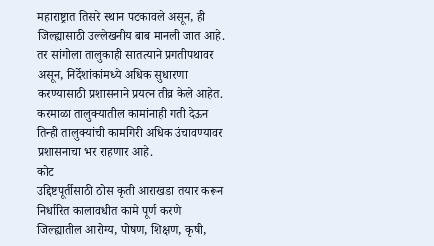महाराष्ट्रात तिसरे स्थान पटकावले असून, ही जिल्ह्यासाठी उल्लेखनीय बाब मानली जात आहे. तर सांगोला तालुकाही सातत्याने प्रगतीपथावर असून, निर्देशांकांमध्ये अधिक सुधारणा करण्यासाठी प्रशासनाने प्रयत्न तीव्र केले आहेत. करमाळा तालुक्यातील कामांनाही गती देऊन तिन्ही तालुक्यांची कामगिरी अधिक उंचावण्यावर प्रशासनाचा भर राहणार आहे.
कोट
उद्दिष्टपूर्तीसाठी ठोस कृती आराखडा तयार करून निर्धारित कालावधीत कामे पूर्ण करणे
जिल्ह्यातील आरोग्य, पोषण, शिक्षण, कृषी,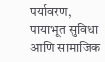पर्यावरण, पायाभूत सुविधा आणि सामाजिक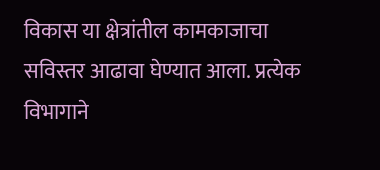विकास या क्षेत्रांतील कामकाजाचा सविस्तर आढावा घेण्यात आला. प्रत्येक विभागाने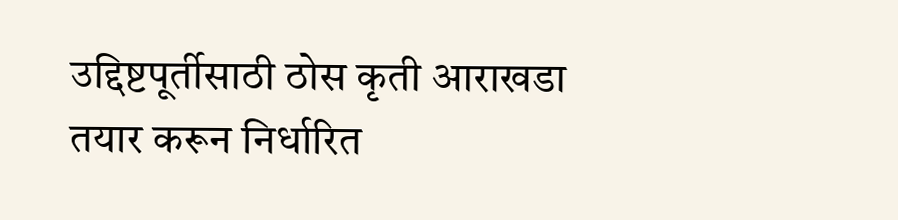उद्दिष्टपूर्तीसाठी ठोस कृती आराखडा तयार करून निर्धारित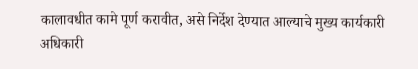कालावधीत कामे पूर्ण करावीत, असे निर्देश देण्यात आल्याचे मुख्य कार्यकारी अधिकारी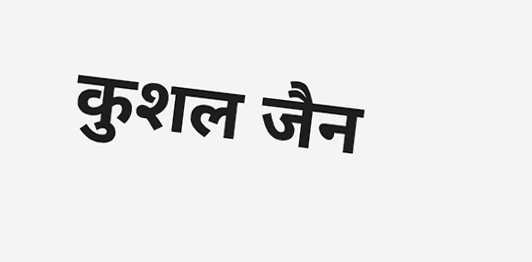कुशल जैन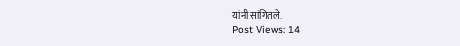यांनी सांगितले.
Post Views: 14